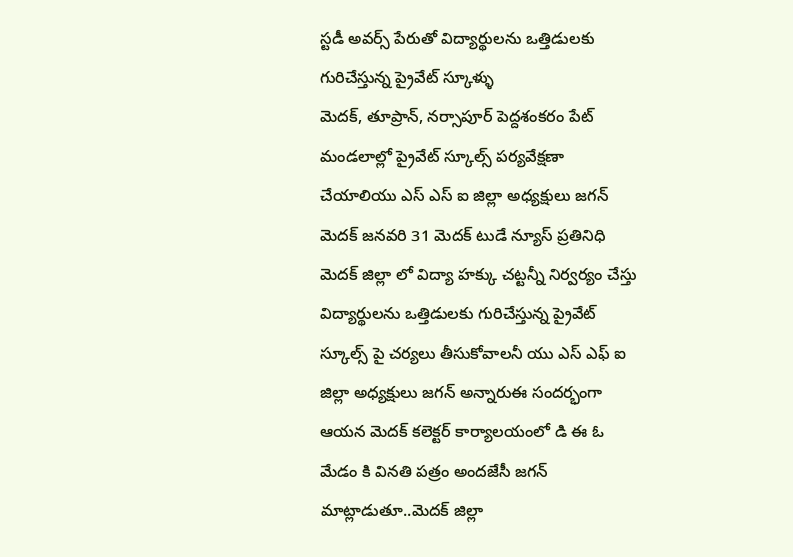స్టడీ అవర్స్ పేరుతో విద్యార్థులను ఒత్తిడులకు గురిచేస్తున్న ప్రైవేట్ స్కూళ్ళు
మెదక్, తూప్రాన్, నర్సాపూర్ పెద్దశంకరం పేట్ మండలాల్లో ప్రైవేట్ స్కూల్స్ పర్యవేక్షణా చేయాలియు ఎస్ ఎస్ ఐ జిల్లా అధ్యక్షులు జగన్ మెదక్ జనవరి 31 మెదక్ టుడే న్యూస్ ప్రతినిధి మెదక్ జిల్లా లో విద్యా హక్కు చట్టన్నీ నిర్వర్యం చేస్తు విద్యార్థులను ఒత్తిడులకు గురిచేస్తున్న ప్రైవేట్ స్కూల్స్ పై చర్యలు తీసుకోవాలనీ యు ఎస్ ఎఫ్ ఐ జిల్లా అధ్యక్షులు జగన్ అన్నారుఈ సందర్భంగా ఆయన మెదక్ కలెక్టర్ కార్యాలయంలో డి ఈ ఓ మేడం కి వినతి పత్రం అందజేసీ జగన్ మాట్లాడుతూ..మెదక్ జిల్లా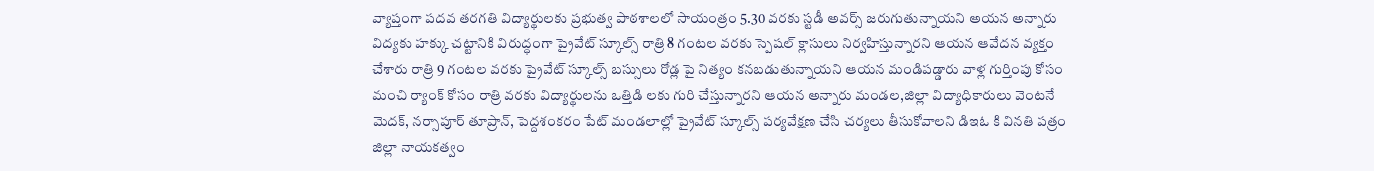వ్యాప్తంగా పదవ తరగతి విద్యార్థులకు ప్రభుత్వ పాఠశాలలో సాయంత్రం 5.30 వరకు స్టడీ అవర్స్ జరుగుతున్నాయని అయన అన్నారు విద్యకు హక్కు చట్టానికి విరుద్ధంగా ప్రైవేట్ స్కూల్స్ రాత్రి 8 గంటల వరకు స్పెషల్ క్లాసులు నిర్వహిస్తున్నారని ఆయన ఆవేదన వ్యక్తం చేశారు రాత్రి 9 గంటల వరకు ప్రైవేట్ స్కూల్స్ బస్సులు రోడ్ల పై నిత్యం కనబడుతున్నాయని ఆయన మండిపడ్డారు వాళ్ల గుర్తింపు కోసం మంచి ర్యాంక్ కోసం రాత్రి వరకు విద్యార్థులను ఒత్తిడి లకు గురి చేస్తున్నారని ఆయన అన్నారు మండల,జిల్లా విద్యాధికారులు వెంటనే మెదక్, నర్సాపూర్ తూప్రాన్, పెద్దశంకరం పేట్ మండలాల్లో ప్రైవేట్ స్కూల్స్ పర్యవేక్షణ చేసి చర్యలు తీసుకోవాలని డిఇఓ కి వినతి పత్రం జిల్లా నాయకత్వం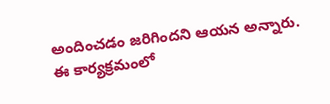అందించడం జరిగిందని ఆయన అన్నారు.
ఈ కార్యక్రమంలో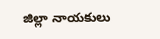జిల్లా నాయకులు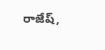రాజేష్,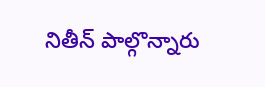నితీన్ పాల్గొన్నారు